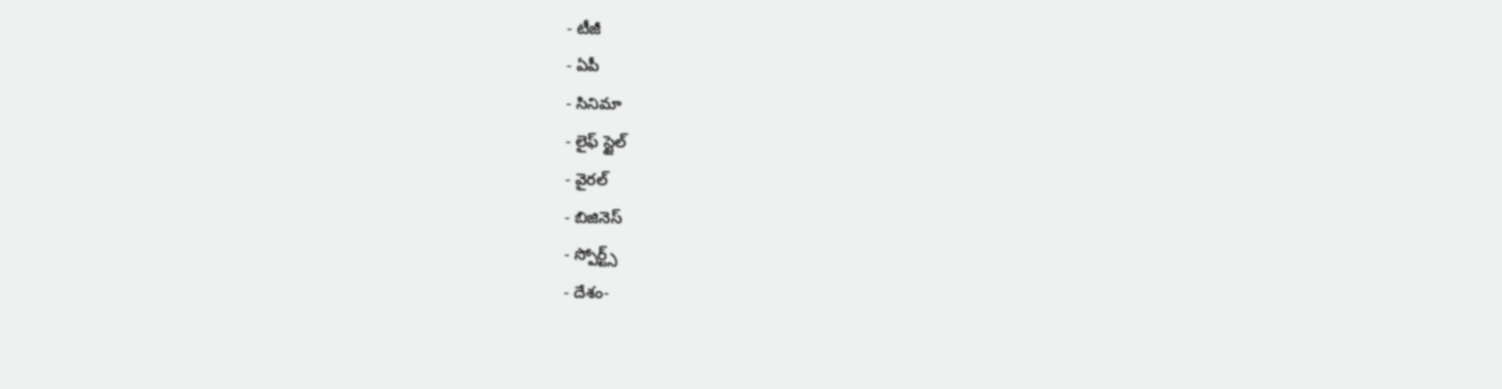- టీజీ
- ఏపీ
- సినిమా
- లైఫ్ స్టైల్
- వైరల్
- బిజినెస్
- స్పోర్ట్స్
- దేశం-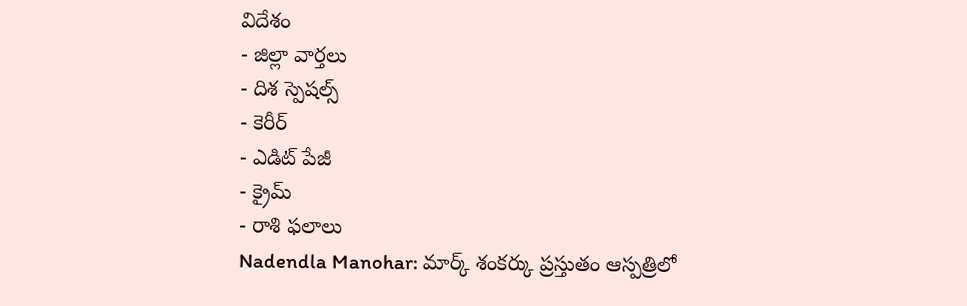విదేశం
- జిల్లా వార్తలు
- దిశ స్పెషల్స్
- కెరీర్
- ఎడిట్ పేజీ
- క్రైమ్
- రాశి ఫలాలు
Nadendla Manohar: మార్క్ శంకర్కు ప్రస్తుతం ఆస్పత్రిలో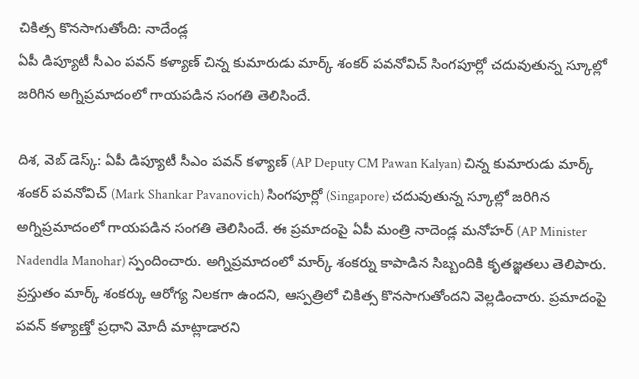చికిత్స కొనసాగుతోంది: నాదేండ్ల
ఏపీ డిప్యూటీ సీఎం పవన్ కళ్యాణ్ చిన్న కుమారుడు మార్క్ శంకర్ పవనోవిచ్ సింగపూర్లో చదువుతున్న స్కూల్లో జరిగిన అగ్నిప్రమాదంలో గాయపడిన సంగతి తెలిసిందే.

దిశ, వెబ్ డెస్క్: ఏపీ డిప్యూటీ సీఎం పవన్ కళ్యాణ్ (AP Deputy CM Pawan Kalyan) చిన్న కుమారుడు మార్క్ శంకర్ పవనోవిచ్ (Mark Shankar Pavanovich) సింగపూర్లో (Singapore) చదువుతున్న స్కూల్లో జరిగిన అగ్నిప్రమాదంలో గాయపడిన సంగతి తెలిసిందే. ఈ ప్రమాదంపై ఏపీ మంత్రి నాదెండ్ల మనోహర్ (AP Minister Nadendla Manohar) స్పందించారు. అగ్నిప్రమాదంలో మార్క్ శంకర్ను కాపాడిన సిబ్బందికి కృతజ్ఞతలు తెలిపారు. ప్రస్తుతం మార్క్ శంకర్కు ఆరోగ్య నిలకగా ఉందని, ఆస్పత్రిలో చికిత్స కొనసాగుతోందని వెల్లడించారు. ప్రమాదంపై పవన్ కళ్యాణ్తో ప్రధాని మోదీ మాట్లాడారని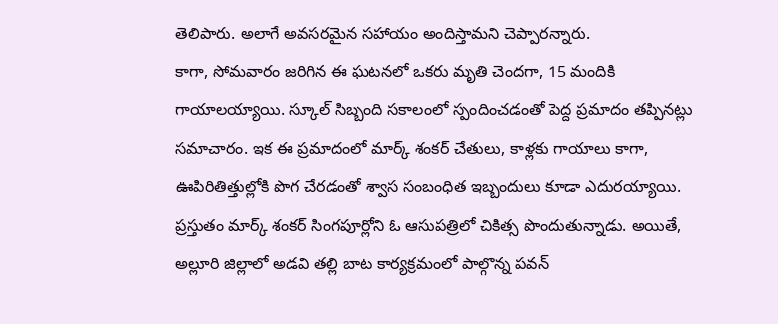తెలిపారు. అలాగే అవసరమైన సహాయం అందిస్తామని చెప్పారన్నారు.
కాగా, సోమవారం జరిగిన ఈ ఘటనలో ఒకరు మృతి చెందగా, 15 మందికి గాయాలయ్యాయి. స్కూల్ సిబ్బంది సకాలంలో స్పందించడంతో పెద్ద ప్రమాదం తప్పినట్లు సమాచారం. ఇక ఈ ప్రమాదంలో మార్క్ శంకర్ చేతులు, కాళ్లకు గాయాలు కాగా, ఊపిరితిత్తుల్లోకి పొగ చేరడంతో శ్వాస సంబంధిత ఇబ్బందులు కూడా ఎదురయ్యాయి. ప్రస్తుతం మార్క్ శంకర్ సింగపూర్లోని ఓ ఆసుపత్రిలో చికిత్స పొందుతున్నాడు. అయితే, అల్లూరి జిల్లాలో అడవి తల్లి బాట కార్యక్రమంలో పాల్గొన్న పవన్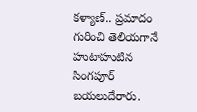కళ్యాణ్.. ప్రమాదం గురించి తెలియగానే హుటాహుటిన సింగపూర్ బయలుదేరారు.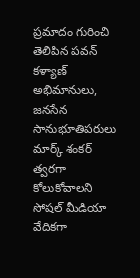ప్రమాదం గురించి తెలిపిన పవన్ కళ్యాణ్ అభిమానులు, జనసేన సానుభూతిపరులు మార్క్ శంకర్ త్వరగా కోలుకోవాలని సోషల్ మీడియా వేదికగా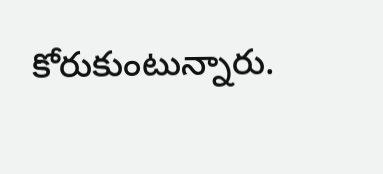కోరుకుంటున్నారు.